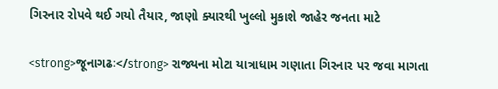ગિરનાર રોપવે થઈ ગયો તૈયાર, જાણો ક્યારથી ખુલ્લો મુકાશે જાહેર જનતા માટે

<strong>જૂનાગઢઃ</strong> રાજ્યના મોટા યાત્રાધામ ગણાતા ગિરનાર પર જવા માગતા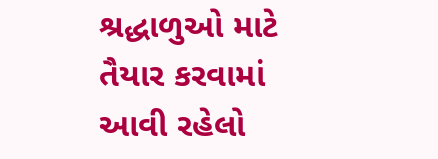શ્રદ્ધાળુઓ માટે તૈયાર કરવામાં આવી રહેલો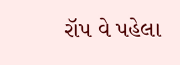રૉપ વે પહેલા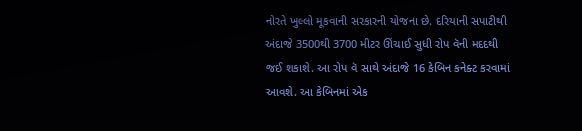નોરતે ખુલ્લો મૂકવાની સરકારની યોજના છે. દરિયાની સપાટીથી અંદાજે 3500થી 3700 મીટર ઊંચાઈ સુધી રોપ વૅની મદદથી જઈ શકાશે. આ રોપ વૅ સાથે અંદાજે 16 કેબિન કનેક્ટ કરવામાં આવશે. આ કેબિનમાં એક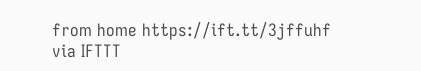from home https://ift.tt/3jffuhf
via IFTTT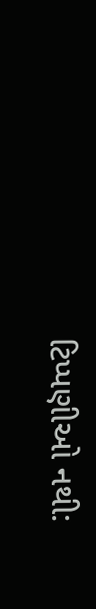ટિપ્પણીઓ નથી: